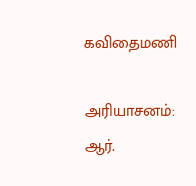கவிதைமணி

அரியாசனம்: ஆர்.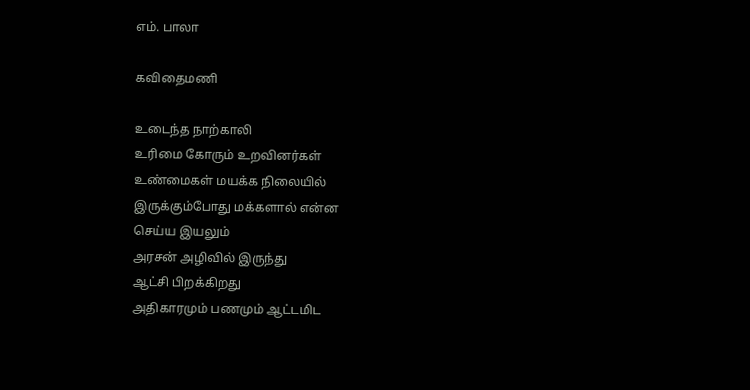எம். பாலா

கவிதைமணி

உடைந்த நாற்காலி
உரிமை கோரும் உறவினர்கள்
உண்மைகள் மயக்க நிலையில்
இருக்கும்போது மக்களால் என்ன
செய்ய இயலும்
அரசன் அழிவில் இருந்து
ஆட்சி பிறக்கிறது
அதிகாரமும் பணமும் ஆட்டமிட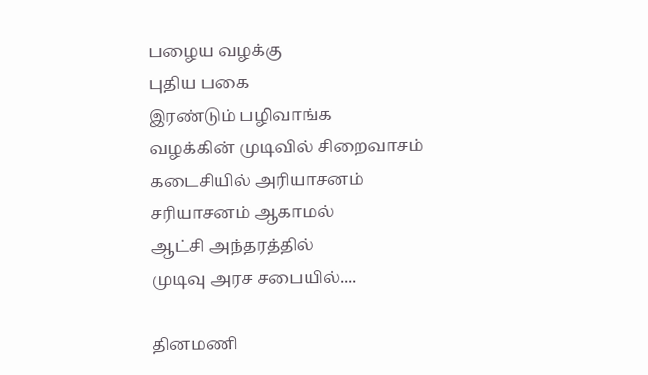பழைய வழக்கு
புதிய பகை
இரண்டும் பழிவாங்க
வழக்கின் முடிவில் சிறைவாசம்
கடைசியில் அரியாசனம்
சரியாசனம் ஆகாமல்
ஆட்சி அந்தரத்தில்
முடிவு அரச சபையில்....

தினமணி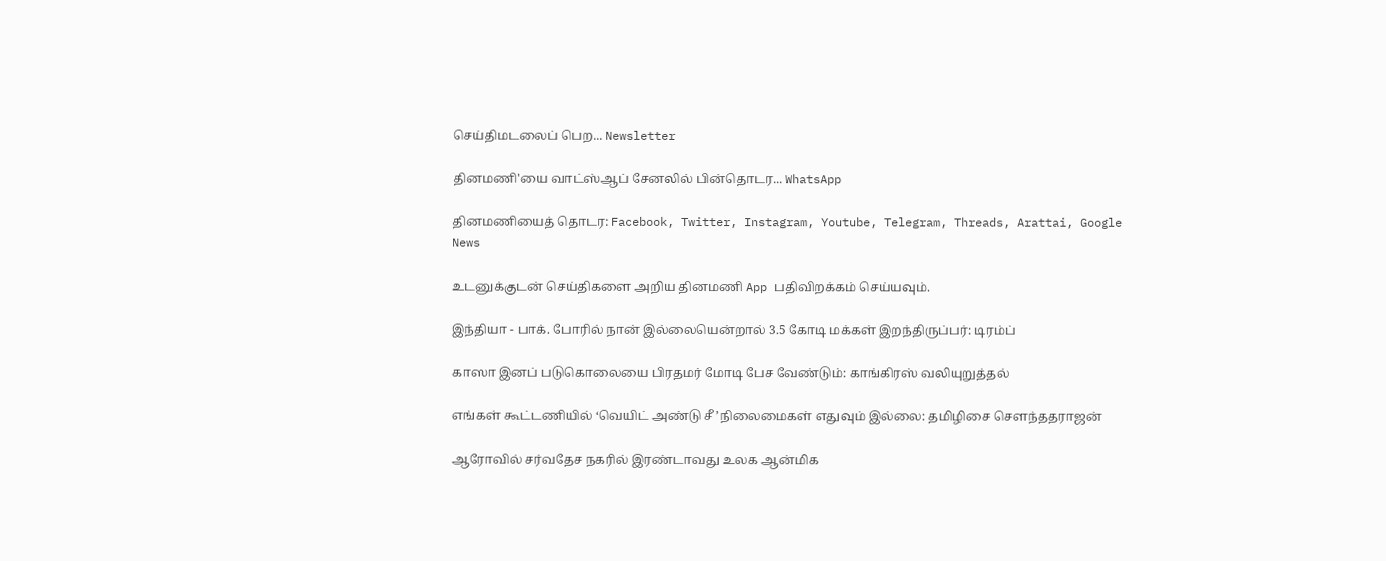செய்திமடலைப் பெற... Newsletter

தினமணி'யை வாட்ஸ்ஆப் சேனலில் பின்தொடர... WhatsApp

தினமணியைத் தொடர: Facebook, Twitter, Instagram, Youtube, Telegram, Threads, Arattai, Google News

உடனுக்குடன் செய்திகளை அறிய தினமணி App பதிவிறக்கம் செய்யவும்.

இந்தியா - பாக். போரில் நான் இல்லையென்றால் 3.5 கோடி மக்கள் இறந்திருப்பர்: டிரம்ப்

காஸா இனப் படுகொலையை பிரதமர் மோடி பேச வேண்டும்: காங்கிரஸ் வலியுறுத்தல்

எங்கள் கூட்டணியில் ‘வெயிட் அண்டு சீ ’நிலைமைகள் எதுவும் இல்லை: தமிழிசை சௌந்ததராஜன்

ஆரோவில் சர்வதேச நகரில் இரண்டாவது உலக ஆன்மிக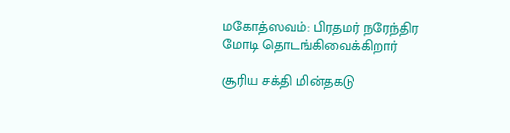மகோத்ஸவம்: பிரதமர் நரேந்திர மோடி தொடங்கிவைக்கிறார்

சூரிய சக்தி மின்தகடு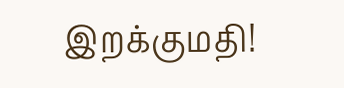இறக்குமதி!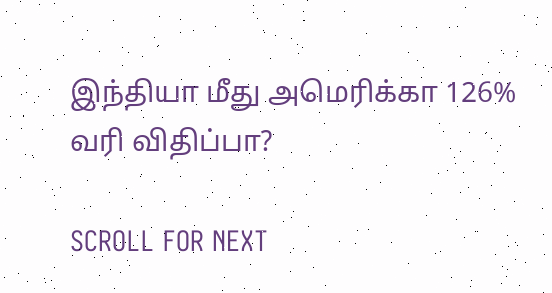இந்தியா மீது அமெரிக்கா 126% வரி விதிப்பா?

SCROLL FOR NEXT